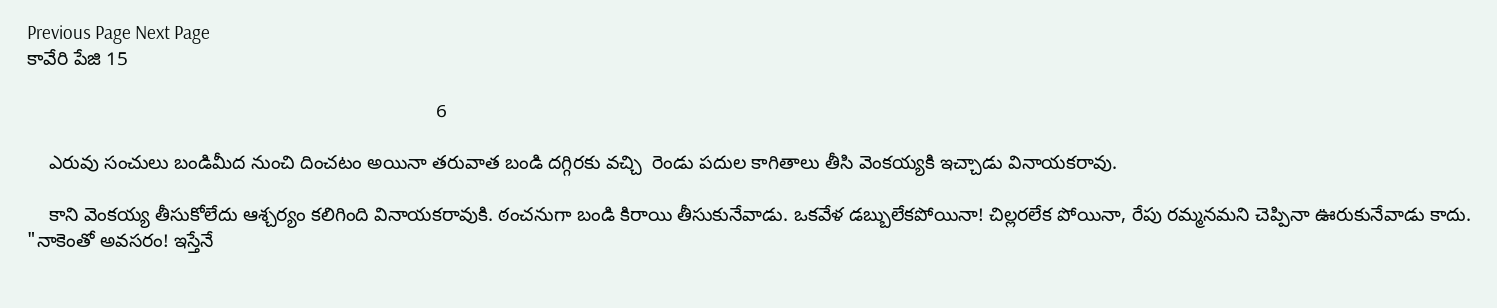Previous Page Next Page
కావేరి పేజి 15

                                                                            6

    ఎరువు సంచులు బండిమీద నుంచి దించటం అయినా తరువాత బండి దగ్గిరకు వచ్చి  రెండు పదుల కాగితాలు తీసి వెంకయ్యకి ఇచ్చాడు వినాయకరావు.

    కాని వెంకయ్య తీసుకోలేదు ఆశ్చర్యం కలిగింది వినాయకరావుకి. ఠంచనుగా బండి కిరాయి తీసుకునేవాడు. ఒకవేళ డబ్బులేకపోయినా! చిల్లరలేక పోయినా, రేపు రమ్మనమని చెప్పినా ఊరుకునేవాడు కాదు. "నాకెంతో అవసరం! ఇస్తేనే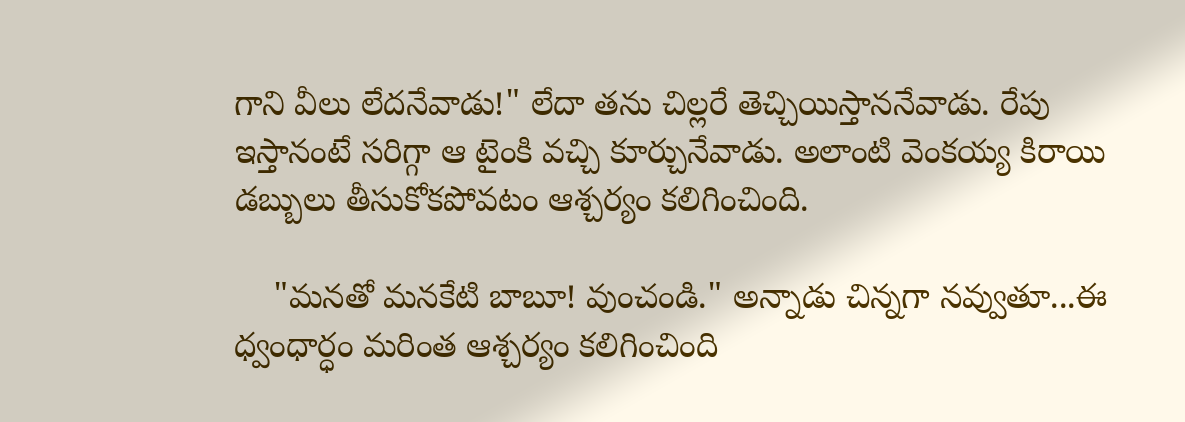గాని వీలు లేదనేవాడు!" లేదా తను చిల్లరే తెచ్చియిస్తాననేవాడు. రేపు ఇస్తానంటే సరిగ్గా ఆ టైంకి వచ్చి కూర్చునేవాడు. అలాంటి వెంకయ్య కిరాయి డబ్బులు తీసుకోకపోవటం ఆశ్చర్యం కలిగించింది.

    "మనతో మనకేటి బాబూ! వుంచండి." అన్నాడు చిన్నగా నవ్వుతూ...ఈ ధ్వంధార్ధం మరింత ఆశ్చర్యం కలిగించింది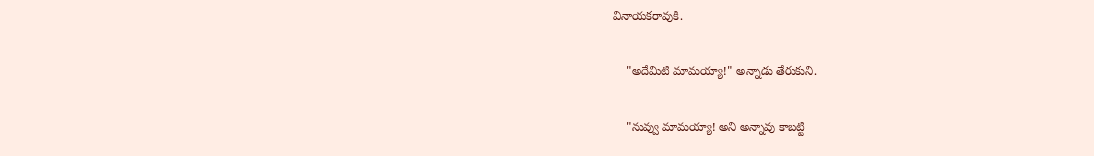వినాయకరావుకి.

    "అదేమిటి మామయ్యా!" అన్నాడు తేరుకుని.

    "నువ్వు మామయ్యా! అని అన్నావు కాబట్టి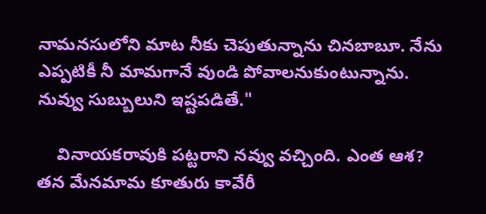నామనసులోని మాట నీకు చెపుతున్నాను చినబాబూ. నేను ఎప్పటికీ నీ మామగానే వుండి పోవాలనుకుంటున్నాను. నువ్వు సుబ్బులుని ఇష్టపడితే."

    వినాయకరావుకి పట్టరాని నవ్వు వచ్చింది. ఎంత ఆశ? తన మేనమామ కూతురు కావేరీ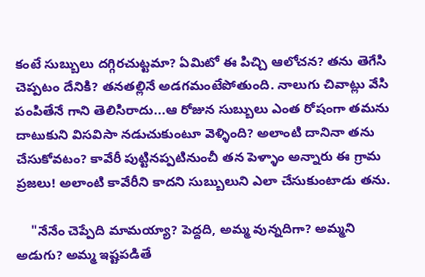కంటే సుబ్బులు దగ్గిరచుట్టమా? ఏమిటో ఈ పిచ్చి ఆలోచన? తను తెగేసి చెప్పటం దేనికి? తనతల్లినే అడగమంటేపోతుంది. నాలుగు చివాట్లు వేసి పంపితేనే గాని తెలిసిరాదు...ఆ రోజున సుబ్బులు ఎంత రోషంగా తమను దాటుకుని విసవిసా నడుచుకుంటూ వెళ్ళింది? అలాంటి దానినా తను చేసుకోవటం? కావేరీ పుట్టినప్పటినుంచీ తన పెళ్ళాం అన్నారు ఈ గ్రామ ప్రజలు! అలాంటి కావేరీని కాదని సుబ్బులుని ఎలా చేసుకుంటాడు తను.

    "నేనేం చెప్పేది మామయ్యా? పెద్దది, అమ్మ వున్నదిగా? అమ్మని అడుగు? అమ్మ ఇష్టపడితే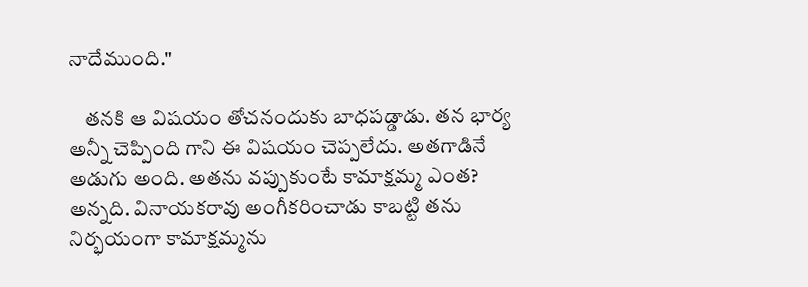నాదేముంది."

    తనకి ఆ విషయం తోచనందుకు బాధపడ్డాడు. తన భార్య అన్నీ చెప్పింది గాని ఈ విషయం చెప్పలేదు. అతగాడినే అడుగు అంది. అతను వప్పుకుంటే కామాక్షమ్మ ఎంత? అన్నది. వినాయకరావు అంగీకరించాడు కాబట్టి తను నిర్భయంగా కామాక్షమ్మను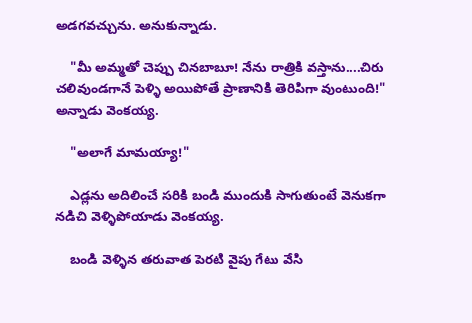అడగవచ్చును. అనుకున్నాడు.

    "మీ అమ్మతో చెప్పు చినబాబూ! నేను రాత్రికి వస్తాను....చిరు చలివుండగానే పెళ్ళి అయిపోతే ప్రాణానికి తెరిపిగా వుంటుంది!" అన్నాడు వెంకయ్య.

    "అలాగే మామయ్యా!"

    ఎడ్లను అదిలించే సరికి బండి ముందుకి సాగుతుంటే వెనుకగా నడిచి వెళ్ళిపోయాడు వెంకయ్య.

    బండి వెళ్ళిన తరువాత పెరటి వైపు గేటు వేసి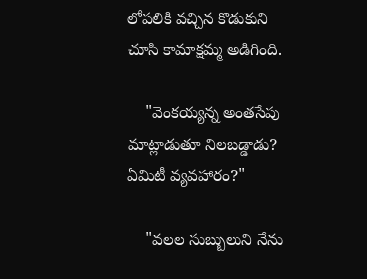లోపలికి వచ్చిన కొడుకుని చూసి కామాక్షమ్మ అడిగింది.

    "వెంకయ్యన్న అంతసేపు మాట్లాడుతూ నిలబడ్డాడు? ఏమిటీ వ్యవహారం?"

    "వలల సుబ్బులుని నేను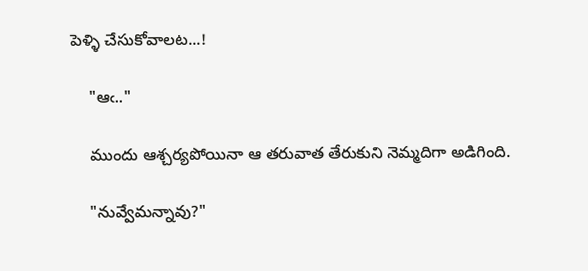పెళ్ళి చేసుకోవాలట...!

    "ఆఁ.."

    ముందు ఆశ్చర్యపోయినా ఆ తరువాత తేరుకుని నెమ్మదిగా అడిగింది.

    "నువ్వేమన్నావు?"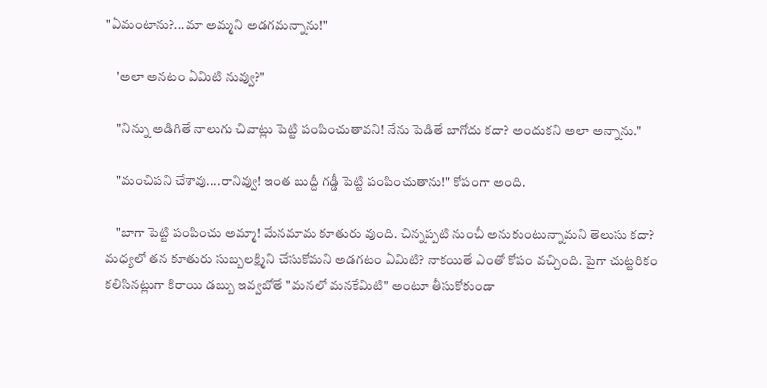"ఏమంటాను?...మా అమ్మని అడగమన్నాను!"

    'అలా అనటం ఏమిటి నువ్వు?"

    "నిన్ను అడిగితే నాలుగు చివాట్లు పెట్టి పంపించుతావని! నేను పెడితే బాగోదు కదా? అందుకని అలా అన్నాను."

    "మంచిపని చేశావు....రానివ్వు! ఇంత బుద్దీ గడ్డీ పెట్టి పంపించుతాను!" కోపంగా అంది.

    "బాగా పెట్టి పంపించు అమ్మా! మేనమామ కూతురు వుంది. చిన్నప్పటి నుంచీ అనుకుంటున్నామని తెలుసు కదా? మధ్యలో తన కూతురు సుబ్బలక్ష్మిని చేసుకోమని అడగటం ఏమిటి? నాకయితే ఎంతో కోపం వచ్చింది. పైగా చుట్టరికం కలిసినట్లుగా కిరాయి డబ్బు ఇవ్వబోతే "మనలో మనకేమిటి" అంటూ తీసుకోకుండా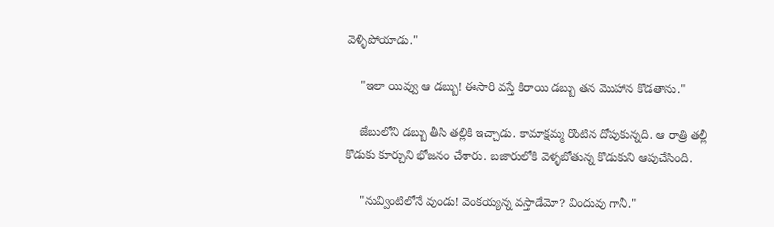వెళ్ళిపోయాడు."

    "ఇలా యివ్వు ఆ డబ్బు! ఈసారి వస్తే కిరాయి డబ్బు తన మొహాన కొడతాను."

    జేబులోని డబ్బు తీసి తల్లికి ఇచ్చాడు. కామాక్షమ్మ రొంటిన దోపుకున్నది. ఆ రాత్రి తల్లీ కొడుకు కూర్చుని భోజనం చేశారు. బజారులోకి వెళ్ళబోతున్న కొడుకుని ఆపుచేసింది.

    "నువ్వింటిలోనే వుండు! వెంకయ్యన్న వస్తాడేమో? విందువు గానీ."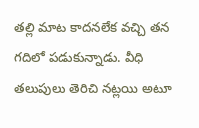తల్లి మాట కాదనలేక వచ్చి తన గదిలో పడుకున్నాడు. వీధి తలుపులు తెరిచి నట్లయి అటూ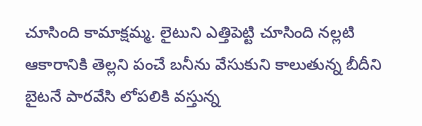చూసింది కామాక్షమ్మ. లైటుని ఎత్తిపెట్టి చూసింది నల్లటి ఆకారానికి తెల్లని పంచే బనీను వేసుకుని కాలుతున్న బీదీని బైటనే పారవేసి లోపలికి వస్తున్న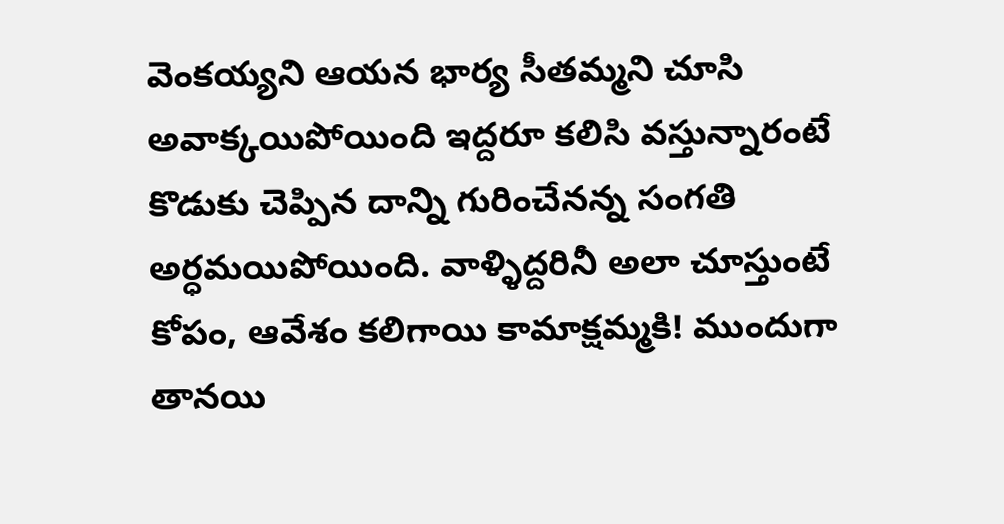వెంకయ్యని ఆయన భార్య సీతమ్మని చూసి అవాక్కయిపోయింది ఇద్దరూ కలిసి వస్తున్నారంటే కొడుకు చెప్పిన దాన్ని గురించేనన్న సంగతి అర్ధమయిపోయింది. వాళ్ళిద్దరినీ అలా చూస్తుంటే కోపం, ఆవేశం కలిగాయి కామాక్షమ్మకి! ముందుగా తానయి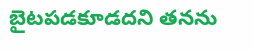బైటపడకూడదని తనను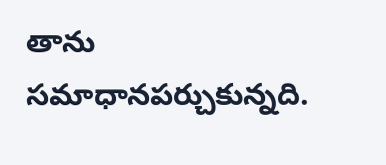తాను సమాధానపర్చుకున్నది.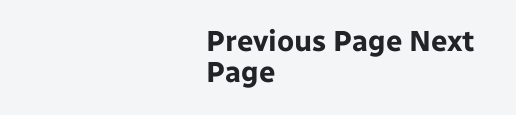Previous Page Next Page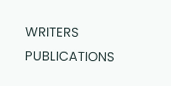WRITERS
PUBLICATIONS